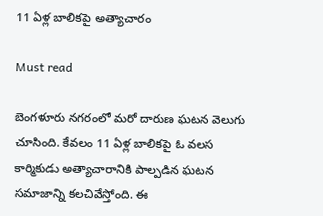11 ఏళ్ల బాలికపై అత్యాచారం

Must read

బెంగళూరు నగరంలో మరో దారుణ ఘటన వెలుగు చూసింది. కేవలం 11 ఏళ్ల బాలికపై ఓ వలస కార్మికుడు అత్యాచారానికి పాల్పడిన ఘటన సమాజాన్ని కలచివేస్తోంది. ఈ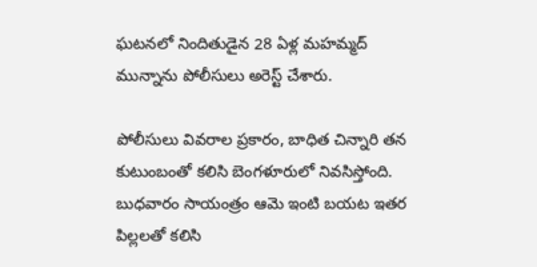ఘటనలో నిందితుడైన 28 ఏళ్ల మహమ్మద్ మున్నాను పోలీసులు అరెస్ట్ చేశారు.

పోలీసులు వివరాల ప్రకారం, బాధిత చిన్నారి తన కుటుంబంతో కలిసి బెంగళూరులో నివసిస్తోంది. బుధవారం సాయంత్రం ఆమె ఇంటి బయట ఇతర పిల్లలతో కలిసి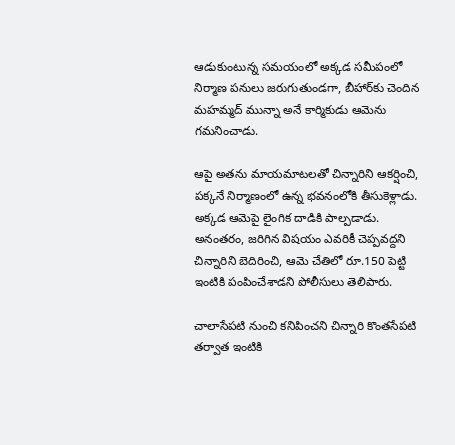ఆడుకుంటున్న సమయంలో అక్కడ సమీపంలో నిర్మాణ పనులు జరుగుతుండగా, బీహార్‌కు చెందిన మహమ్మద్ మున్నా అనే కార్మికుడు ఆమెను గమనించాడు.

ఆపై అతను మాయమాటలతో చిన్నారిని ఆకర్షించి, పక్కనే నిర్మాణంలో ఉన్న భవనంలోకి తీసుకెళ్లాడు. అక్కడ ఆమెపై లైంగిక దాడికి పాల్పడాడు. అనంతరం, జరిగిన విషయం ఎవరికీ చెప్పవద్దని చిన్నారిని బెదిరించి, ఆమె చేతిలో రూ.150 పెట్టి ఇంటికి పంపించేశాడని పోలీసులు తెలిపారు.

చాలాసేపటి నుంచి కనిపించని చిన్నారి కొంతసేపటి తర్వాత ఇంటికి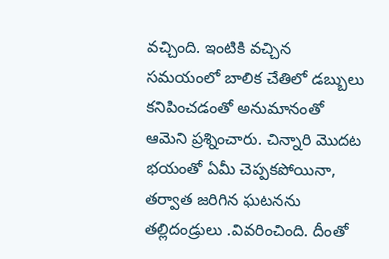వచ్చింది. ఇంటికి వచ్చిన సమయంలో బాలిక చేతిలో డబ్బులు కనిపించడంతో అనుమానంతో ఆమెని ప్రశ్నించారు. చిన్నారి మొదట భయంతో ఏమీ చెప్పకపోయినా, తర్వాత జరిగిన ఘటనను తల్లిదండ్రులు .వివరించింది. దీంతో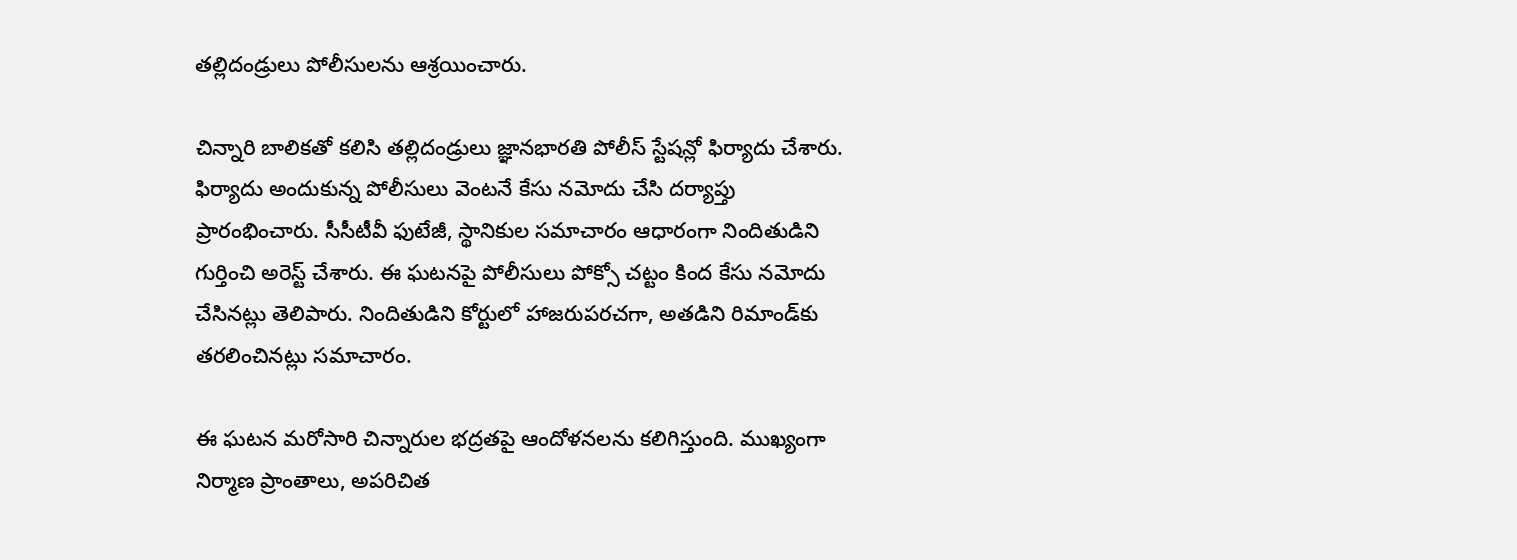తల్లిదండ్రులు పోలీసులను ఆశ్రయించారు.

చిన్నారి బాలికతో కలిసి తల్లిదండ్రులు జ్ఞానభారతి పోలీస్ స్టేషన్లో ఫిర్యాదు చేశారు. ఫిర్యాదు అందుకున్న పోలీసులు వెంటనే కేసు నమోదు చేసి దర్యాప్తు ప్రారంభించారు. సీసీటీవీ ఫుటేజీ, స్థానికుల సమాచారం ఆధారంగా నిందితుడిని గుర్తించి అరెస్ట్ చేశారు. ఈ ఘటనపై పోలీసులు పోక్సో చట్టం కింద కేసు నమోదు చేసినట్లు తెలిపారు. నిందితుడిని కోర్టులో హాజరుపరచగా, అతడిని రిమాండ్‌కు తరలించినట్లు సమాచారం.

ఈ ఘటన మరోసారి చిన్నారుల భద్రతపై ఆందోళనలను కలిగిస్తుంది. ముఖ్యంగా నిర్మాణ ప్రాంతాలు, అపరిచిత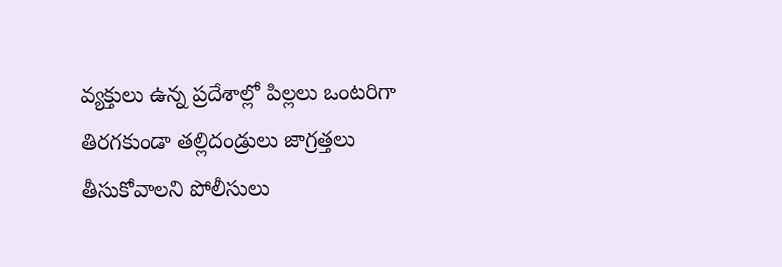వ్యక్తులు ఉన్న ప్రదేశాల్లో పిల్లలు ఒంటరిగా తిరగకుండా తల్లిదండ్రులు జాగ్రత్తలు తీసుకోవాలని పోలీసులు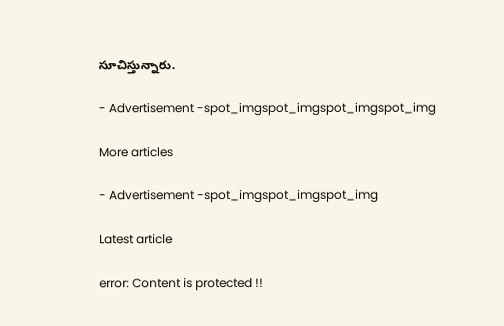సూచిస్తున్నారు.

- Advertisement -spot_imgspot_imgspot_imgspot_img

More articles

- Advertisement -spot_imgspot_imgspot_img

Latest article

error: Content is protected !!